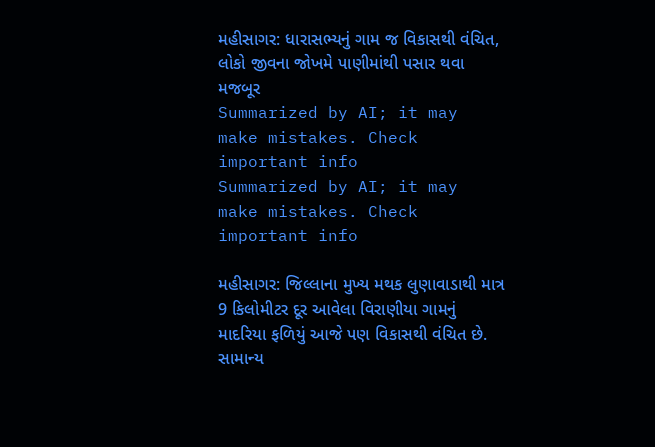મહીસાગર: ધારાસભ્યનું ગામ જ વિકાસથી વંચિત, લોકો જીવના જોખમે પાણીમાંથી પસાર થવા મજબૂર
Summarized by AI; it may make mistakes. Check important info
Summarized by AI; it may make mistakes. Check important info

મહીસાગર: જિલ્લાના મુખ્ય મથક લુણાવાડાથી માત્ર 9 કિલોમીટર દૂર આવેલા વિરાણીયા ગામનું માદરિયા ફળિયું આજે પણ વિકાસથી વંચિત છે. સામાન્ય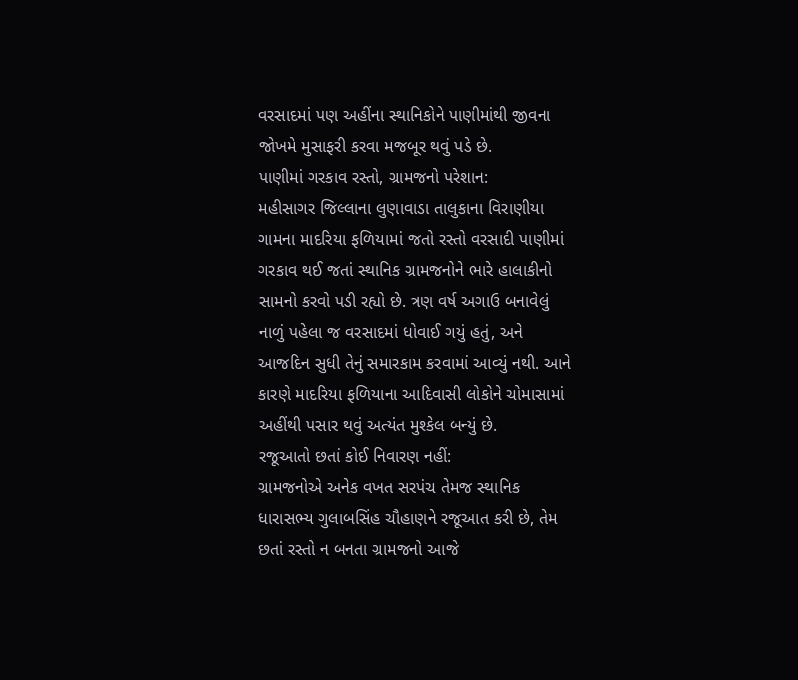વરસાદમાં પણ અહીંના સ્થાનિકોને પાણીમાંથી જીવના જોખમે મુસાફરી કરવા મજબૂર થવું પડે છે.
પાણીમાં ગરકાવ રસ્તો, ગ્રામજનો પરેશાન:
મહીસાગર જિલ્લાના લુણાવાડા તાલુકાના વિરાણીયા ગામના માદરિયા ફળિયામાં જતો રસ્તો વરસાદી પાણીમાં ગરકાવ થઈ જતાં સ્થાનિક ગ્રામજનોને ભારે હાલાકીનો સામનો કરવો પડી રહ્યો છે. ત્રણ વર્ષ અગાઉ બનાવેલું નાળું પહેલા જ વરસાદમાં ધોવાઈ ગયું હતું, અને આજદિન સુધી તેનું સમારકામ કરવામાં આવ્યું નથી. આને કારણે માદરિયા ફળિયાના આદિવાસી લોકોને ચોમાસામાં અહીંથી પસાર થવું અત્યંત મુશ્કેલ બન્યું છે.
રજૂઆતો છતાં કોઈ નિવારણ નહીં:
ગ્રામજનોએ અનેક વખત સરપંચ તેમજ સ્થાનિક ધારાસભ્ય ગુલાબસિંહ ચૌહાણને રજૂઆત કરી છે, તેમ છતાં રસ્તો ન બનતા ગ્રામજનો આજે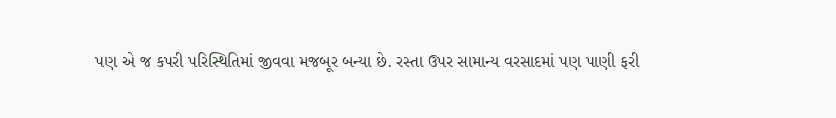પણ એ જ કપરી પરિસ્થિતિમાં જીવવા મજબૂર બન્યા છે. રસ્તા ઉપર સામાન્ય વરસાદમાં પણ પાણી ફરી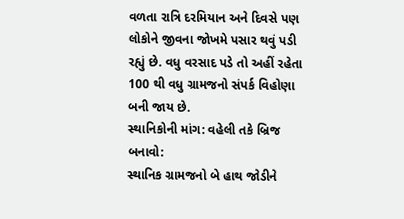વળતા રાત્રિ દરમિયાન અને દિવસે પણ લોકોને જીવના જોખમે પસાર થવું પડી રહ્યું છે. વધુ વરસાદ પડે તો અહીં રહેતા 100 થી વધુ ગ્રામજનો સંપર્ક વિહોણા બની જાય છે.
સ્થાનિકોની માંગ: વહેલી તકે બ્રિજ બનાવો:
સ્થાનિક ગ્રામજનો બે હાથ જોડીને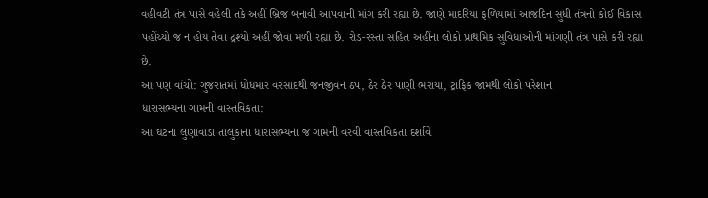વહીવટી તંત્ર પાસે વહેલી તકે અહીં બ્રિજ બનાવી આપવાની માંગ કરી રહ્યા છે. જાણે માદરિયા ફળિયામાં આજદિન સુધી તંત્રનો કોઈ વિકાસ પહોંચ્યો જ ન હોય તેવા દ્રશ્યો અહીં જોવા મળી રહ્યા છે. રોડ-રસ્તા સહિત અહીંના લોકો પ્રાથમિક સુવિધાઓની માંગણી તંત્ર પાસે કરી રહ્યા છે.
આ પણ વાંચો: ગુજરાતમાં ધોધમાર વરસાદથી જનજીવન ઠપ, ઠેર ઠેર પાણી ભરાયા, ટ્રાફિક જામથી લોકો પરેશાન
ધારાસભ્યના ગામની વાસ્તવિકતા:
આ ઘટના લુણાવાડા તાલુકાના ધારાસભ્યના જ ગામની વરવી વાસ્તવિકતા દર્શાવે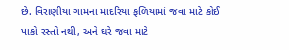છે. વિરાણીયા ગામના માદરિયા ફળિયામાં જવા માટે કોઈ પાકો રસ્તો નથી, અને ઘરે જવા માટે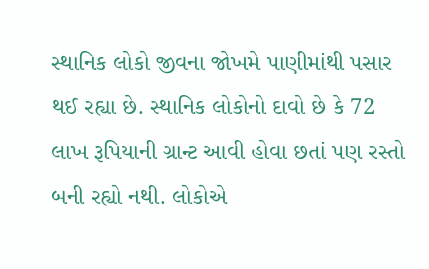સ્થાનિક લોકો જીવના જોખમે પાણીમાંથી પસાર થઈ રહ્યા છે. સ્થાનિક લોકોનો દાવો છે કે 72 લાખ રૂપિયાની ગ્રાન્ટ આવી હોવા છતાં પણ રસ્તો બની રહ્યો નથી. લોકોએ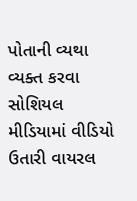પોતાની વ્યથા વ્યક્ત કરવા સોશિયલ મીડિયામાં વીડિયો ઉતારી વાયરલ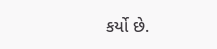કર્યો છે.